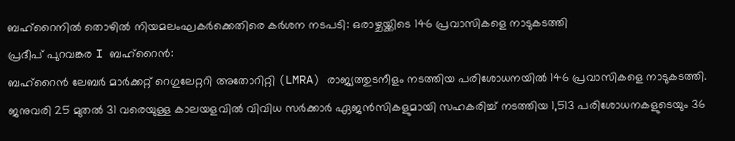ബഹ്റൈനിൽ തൊഴിൽ നിയമലംഘകർക്കെതിരെ കർശന നടപടി: ഒരാഴ്ചയ്ക്കിടെ 146 പ്രവാസികളെ നാടുകടത്തി
പ്രദീപ് പുറവങ്കര I ബഹ്റൈൻ:
ബഹ്റൈൻ ലേബർ മാർക്കറ്റ് റെഗുലേറ്ററി അതോറിറ്റി (LMRA) രാജ്യത്തുടനീളം നടത്തിയ പരിശോധനയിൽ 146 പ്രവാസികളെ നാടുകടത്തി. ജനുവരി 25 മുതൽ 31 വരെയുള്ള കാലയളവിൽ വിവിധ സർക്കാർ ഏജൻസികളുമായി സഹകരിച്ച് നടത്തിയ 1,513 പരിശോധനകളുടെയും 36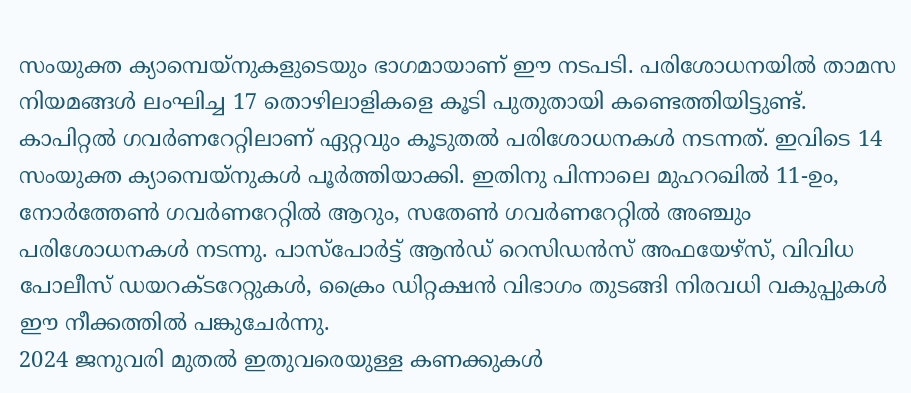സംയുക്ത ക്യാമ്പെയ്നുകളുടെയും ഭാഗമായാണ് ഈ നടപടി. പരിശോധനയിൽ താമസ നിയമങ്ങൾ ലംഘിച്ച 17 തൊഴിലാളികളെ കൂടി പുതുതായി കണ്ടെത്തിയിട്ടുണ്ട്.
കാപിറ്റൽ ഗവർണറേറ്റിലാണ് ഏറ്റവും കൂടുതൽ പരിശോധനകൾ നടന്നത്. ഇവിടെ 14 സംയുക്ത ക്യാമ്പെയ്നുകൾ പൂർത്തിയാക്കി. ഇതിനു പിന്നാലെ മുഹറഖിൽ 11-ഉം, നോർത്തേൺ ഗവർണറേറ്റിൽ ആറും, സതേൺ ഗവർണറേറ്റിൽ അഞ്ചും പരിശോധനകൾ നടന്നു. പാസ്പോർട്ട് ആൻഡ് റെസിഡൻസ് അഫയേഴ്സ്, വിവിധ പോലീസ് ഡയറക്ടറേറ്റുകൾ, ക്രൈം ഡിറ്റക്ഷൻ വിഭാഗം തുടങ്ങി നിരവധി വകുപ്പുകൾ ഈ നീക്കത്തിൽ പങ്കുചേർന്നു.
2024 ജനുവരി മുതൽ ഇതുവരെയുള്ള കണക്കുകൾ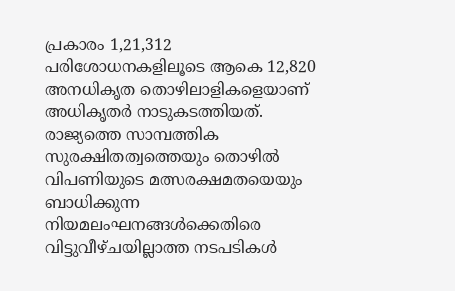പ്രകാരം 1,21,312 പരിശോധനകളിലൂടെ ആകെ 12,820 അനധികൃത തൊഴിലാളികളെയാണ് അധികൃതർ നാടുകടത്തിയത്. രാജ്യത്തെ സാമ്പത്തിക സുരക്ഷിതത്വത്തെയും തൊഴിൽ വിപണിയുടെ മത്സരക്ഷമതയെയും ബാധിക്കുന്ന നിയമലംഘനങ്ങൾക്കെതിരെ വിട്ടുവീഴ്ചയില്ലാത്ത നടപടികൾ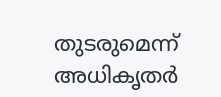തുടരുമെന്ന് അധികൃതർ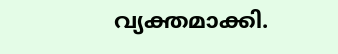വ്യക്തമാക്കി.